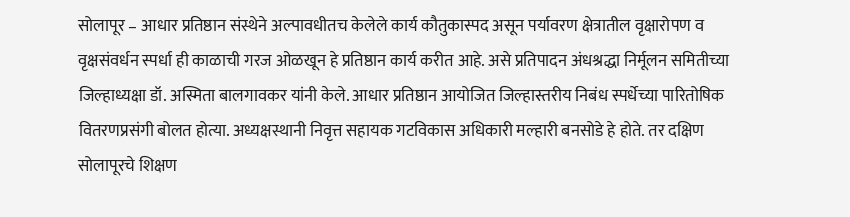सोलापूर – आधार प्रतिष्ठान संस्थेने अल्पावधीतच केलेले कार्य कौतुकास्पद असून पर्यावरण क्षेत्रातील वृक्षारोपण व वृक्षसंवर्धन स्पर्धा ही काळाची गरज ओळखून हे प्रतिष्ठान कार्य करीत आहे. असे प्रतिपादन अंधश्रद्धा निर्मूलन समितीच्या जिल्हाध्यक्षा डॉ. अस्मिता बालगावकर यांनी केले. आधार प्रतिष्ठान आयोजित जिल्हास्तरीय निबंध स्पर्धेच्या पारितोषिक वितरणप्रसंगी बोलत होत्या. अध्यक्षस्थानी निवृत्त सहायक गटविकास अधिकारी मल्हारी बनसोडे हे होते. तर दक्षिण सोलापूरचे शिक्षण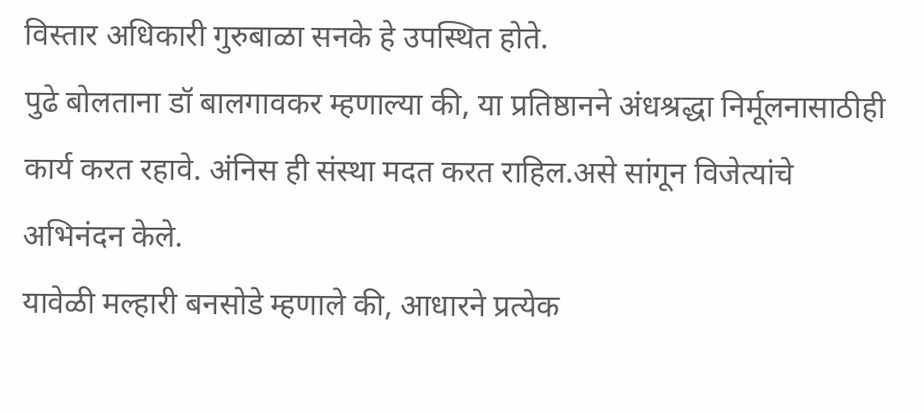विस्तार अधिकारी गुरुबाळा सनके हे उपस्थित होते.
पुढे बोलताना डॉ बालगावकर म्हणाल्या की, या प्रतिष्ठानने अंधश्रद्धा निर्मूलनासाठीही कार्य करत रहावे. अंनिस ही संस्था मदत करत राहिल.असे सांगून विजेत्यांचे अभिनंदन केले.
यावेळी मल्हारी बनसोडे म्हणाले की, आधारने प्रत्येक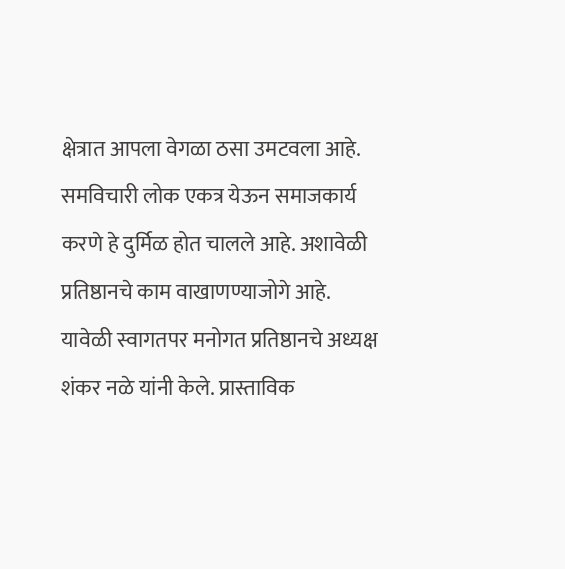क्षेत्रात आपला वेगळा ठसा उमटवला आहे. समविचारी लोक एकत्र येऊन समाजकार्य करणे हे दुर्मिळ होत चालले आहे. अशावेळी प्रतिष्ठानचे काम वाखाणण्याजोगे आहे.
यावेळी स्वागतपर मनोगत प्रतिष्ठानचे अध्यक्ष शंकर नळे यांनी केले. प्रास्ताविक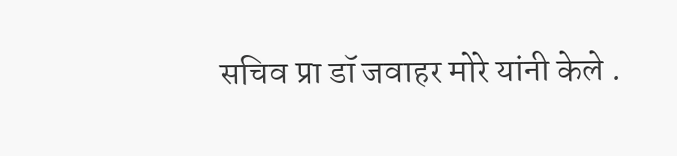सचिव प्रा डॉ जवाहर मोरे यांनी केले .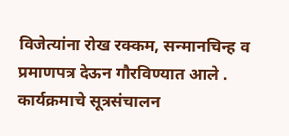विजेत्यांना रोख रक्कम, सन्मानचिन्ह व प्रमाणपत्र देऊन गौरविण्यात आले . कार्यक्रमाचे सूत्रसंचालन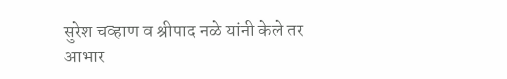सुरेश चव्हाण व श्रीपाद नळे यांनी केले तर आभार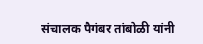संचालक पैगंबर तांबोळी यांनी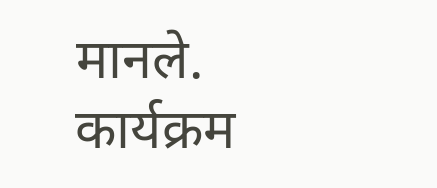मानले.
कार्यक्रम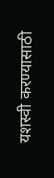यशस्वी करण्यासाठी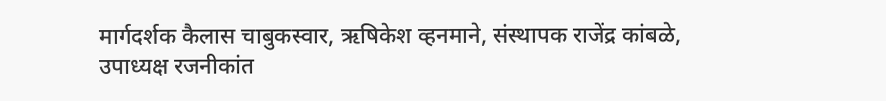मार्गदर्शक कैलास चाबुकस्वार, ऋषिकेश व्हनमाने, संस्थापक राजेंद्र कांबळे, उपाध्यक्ष रजनीकांत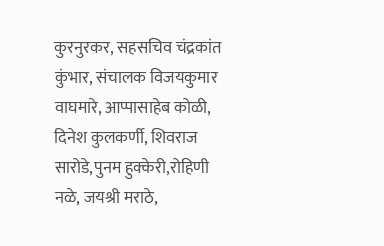कुरनुरकर, सहसचिव चंद्रकांत कुंभार, संचालक विजयकुमार वाघमारे, आप्पासाहेब कोळी, दिनेश कुलकर्णी, शिवराज सारोडे,पुनम हुक्केरी,रोहिणी नळे, जयश्री मराठे,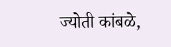ज्योती कांबळे,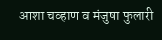आशा चव्हाण व मंजुषा फुलारी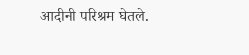आदीनी परिश्रम घेतले.